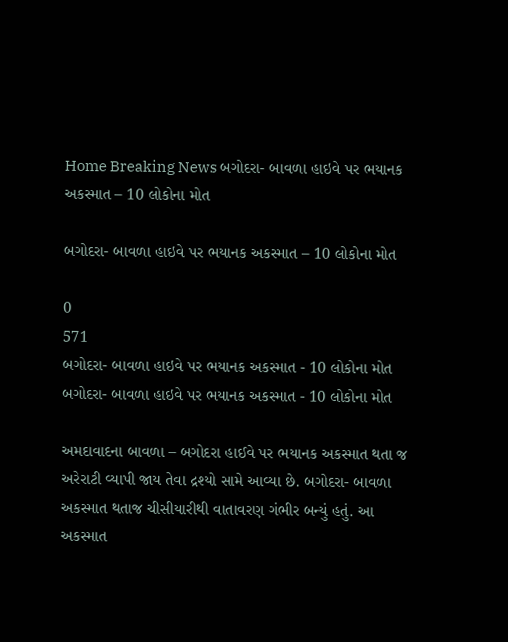Home Breaking News બગોદરા- બાવળા હાઇવે પર ભયાનક અકસ્માત – 10 લોકોના મોત

બગોદરા- બાવળા હાઇવે પર ભયાનક અકસ્માત – 10 લોકોના મોત

0
571
બગોદરા- બાવળા હાઇવે પર ભયાનક અકસ્માત - 10 લોકોના મોત
બગોદરા- બાવળા હાઇવે પર ભયાનક અકસ્માત - 10 લોકોના મોત

અમદાવાદના બાવળા – બગોદરા હાઈવે પર ભયાનક અકસ્માત થતા જ અરેરાટી વ્યાપી જાય તેવા દ્રશ્યો સામે આવ્યા છે. બગોદરા- બાવળા અકસ્માત થતાજ ચીસીયારીથી વાતાવરણ ગંભીર બન્યું હતું. આ અકસ્માત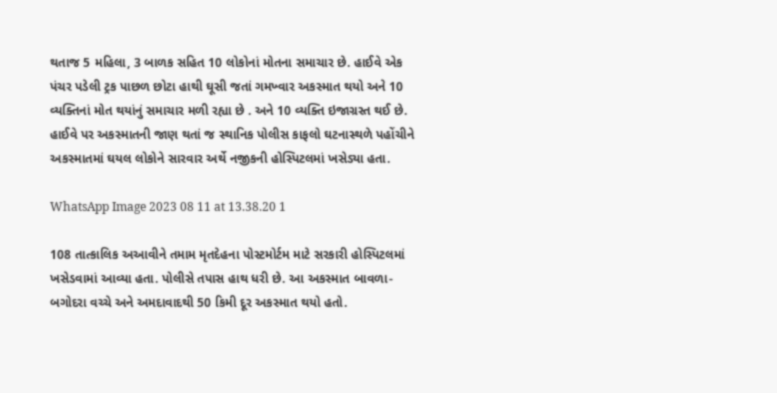થતાજ 5 મહિલા, 3 બાળક સહિત 10 લોકોનાં મોતના સમાચાર છે. હાઈવે એક પંચર પડેલી ટ્રક પાછળ છોટા હાથી ઘૂસી જતાં ગમખ્વાર અકસ્માત થયો અને 10 વ્યક્તિનાં મોત થયાંનું સમાચાર મળી રહ્યા છે . અને 10 વ્યક્તિ ઇજાગ્રસ્ત થઈ છે. હાઈવે પર અકસ્માતની જાણ થતાં જ સ્થાનિક પોલીસ કાફલો ઘટનાસ્થળે પહોંચીને અકસ્માતમાં ઘયલ લોકોને સારવાર અર્થે નજીકની હોસ્પિટલમાં ખસેડ્યા હતા.

WhatsApp Image 2023 08 11 at 13.38.20 1

108 તાત્કાલિક અઆવીને તમામ મૃતદેહના પોસ્ટમોર્ટમ માટે સરકારી હોસ્પિટલમાં ખસેડવામાં આવ્યા હતા. પોલીસે તપાસ હાથ ધરી છે. આ અકસ્માત બાવળા-બગોદરા વચ્ચે અને અમદાવાદથી 50 કિમી દૂર અકસ્માત થયો હતો.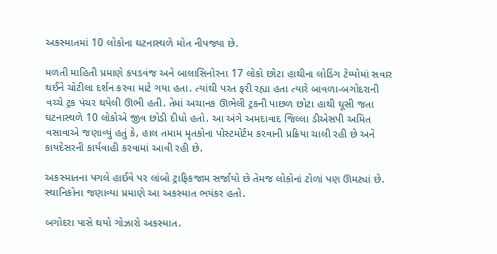અકસ્માતમાં 10 લોકોના ઘટનાસ્થળે મોત નીપજ્યા છે.

મળતી માહિતી પ્રમાણે કપડવંજ અને બાલાસિનોરના 17 લોકો છોટા હાથીના લોડિંગ ટેમ્પોમાં સવાર થઈને ચોટીલા દર્શન કરવા માટે ગયા હતા. ત્યાંથી પરત ફરી રહ્યા હતા ત્યારે બાવળા-બગોદરાની વચ્ચે ટ્રક પંચર થયેલી ઊભી હતી. તેમાં અચાનક ઊભેલી ટ્રકની પાછળ છોટા હાથી ઘૂસી જતા ઘટનાસ્થળે 10 લોકોએ જીવ છોડી દીધો હતો. આ અંગે અમદાવાદ જિલ્લા ડીએસપી અમિત વસાવાએ જણાવ્યું હતું કે, હાલ તમામ મૃતકોના પોસ્ટમોર્ટમ કરવાની પ્રક્રિયા ચાલી રહી છે અને કાયદેસરની કાર્યવાહી કરવામાં આવી રહી છે.

અકસ્માતના પગલે હાઈવે પર લાંબો ટ્રાફિકજામ સર્જાયો છે તેમજ લોકોનાં ટોળાં પણ ઊમટ્યાં છે. સ્થાનિકોના જણાવ્યા પ્રમાણે આ અકસ્માત ભયંકર હતો.

બગોદરા પાસે થયો ગોઝારો અકસ્માત.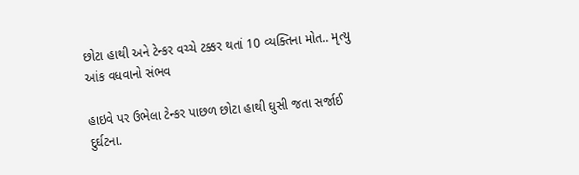છોટા હાથી અને ટેન્કર વચ્ચે ટક્કર થતાં 10 વ્યક્તિના મોત.. મૃત્યુ આંક વધવાનો સંભવ

હાઇવે પર ઉભેલા ટેન્કર પાછળ છોટા હાથી ઘુસી જતા સર્જાઈ દુર્ઘટના.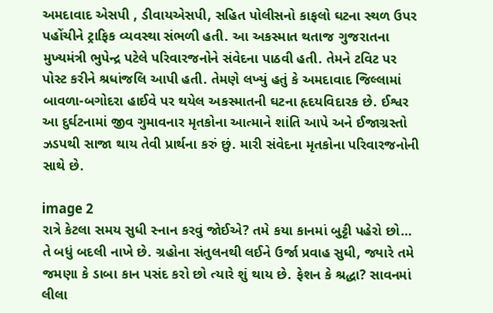અમદાવાદ એસપી , ડીવાયએસપી, સહિત પોલીસનો કાફલો ઘટના સ્થળ ઉપર પહોંચીને ટ્રાફિક વ્યવસ્થા સંભળી હતી. આ અકસ્માત થતાજ ગુજરાતના મુખ્યમંત્રી ભુપેન્દ્ર પટેલે પરિવારજનોને સંવેદના પાઠવી હતી. તેમને ટવિટ પર પોસ્ટ કરીને શ્રધાંજલિ આપી હતી. તેમણે લખ્યું હતું કે અમદાવાદ જિલ્લામાં બાવળા-બગોદરા હાઈવે પર થયેલ અકસ્માતની ઘટના હૃદયવિદારક છે. ઈશ્વર આ દુર્ઘટનામાં જીવ ગુમાવનાર મૃતકોના આત્માને શાંતિ આપે અને ઈજાગ્રસ્તો ઝડપથી સાજા થાય તેવી પ્રાર્થના કરું છું. મારી સંવેદના મૃતકોના પરિવારજનોની સાથે છે.

image 2
રાત્રે કેટલા સમય સુધી સ્નાન કરવું જોઈએ? તમે કયા કાનમાં બુટ્ટી પહેરો છો… તે બધું બદલી નાખે છે. ગ્રહોના સંતુલનથી લઈને ઉર્જા પ્રવાહ સુધી, જ્યારે તમે જમણા કે ડાબા કાન પસંદ કરો છો ત્યારે શું થાય છે. ફેશન કે શ્રદ્ધા? સાવનમાં લીલા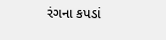રંગના કપડાં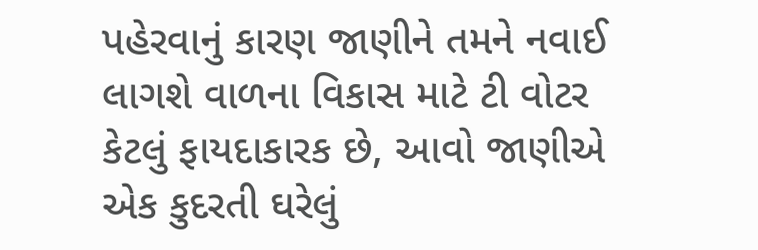પહેરવાનું કારણ જાણીને તમને નવાઈ લાગશે વાળના વિકાસ માટે ટી વોટર કેટલું ફાયદાકારક છે, આવો જાણીએ એક કુદરતી ઘરેલું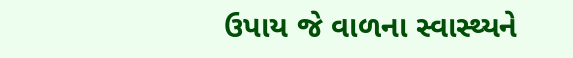ઉપાય જે વાળના સ્વાસ્થ્યને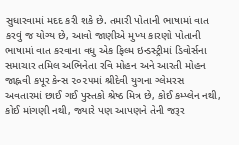સુધારવામાં મદદ કરી શકે છે. તમારી પોતાની ભાષામાં વાત કરવું જ યોગ્ય છે, આવો જાણીએ મુખ્ય કારણો પોતાની ભાષામાં વાત કરવાના વધુ એક ફિલ્મ ઇન્ડસ્ટ્રીમાં ડિવોર્સના સમાચાર તમિલ અભિનેતા રવિ મોહન અને આરતી મોહન જાહ્નવી કપૂર કેન્સ ૨૦૨૫માં શ્રીદેવી યુગના ગ્લેમરસ અવતારમાં છાઈ ગઈ પુસ્તકો શ્રેષ્ઠ મિત્ર છે, કોઈ કમ્પ્લેન નથી, કોઈ માંગણી નથી, જ્યારે પણ આપણને તેની જરૂર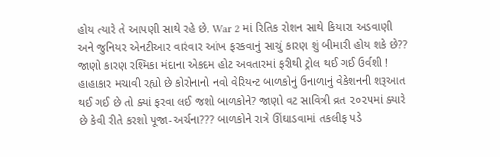હોય ત્યારે તે આપણી સાથે રહે છે. War 2 માં રિતિક રોશન સાથે કિયારા અડવાણી અને જુનિયર એનટીઆર વારંવાર આંખ ફરકવાનું સાચું કારણ શું બીમારી હોય શકે છે?? જાણો કારણ રશ્મિકા મંદાના એકદમ હોટ અવતારમાં ફરીથી ટ્રોલ થઈ ગઈ ઉર્વશી ! હાહાકાર મચાવી રહ્યો છે કોરોનાનો નવો વેરિયન્ટ બાળકોનું ઉનાળાનું વેકેશનની શરૂઆત થઈ ગઈ છે તો ક્યાં ફરવા લઈ જશો બાળકોને? જાણો વટ સાવિત્રી વ્રત ૨૦૨૫માં ક્યારે છે કેવી રીતે કરશો પૂજા-અર્ચના??? બાળકોને રાત્રે ઊંઘાડવામાં તકલીફ પડે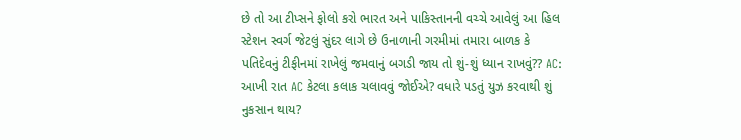છે તો આ ટીપ્સને ફોલો કરો ભારત અને પાકિસ્તાનની વચ્ચે આવેલું આ હિલ સ્ટેશન સ્વર્ગ જેટલું સુંદર લાગે છે ઉનાળાની ગરમીમાં તમારા બાળક કે પતિદેવનું ટીફીનમાં રાખેલું જમવાનું બગડી જાય તો શું-શું ધ્યાન રાખવું?? AC: આખી રાત AC કેટલા કલાક ચલાવવું જોઈએ? વધારે પડતું યુઝ કરવાથી શું નુકસાન થાય?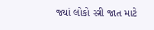જ્યાં લોકો સ્ત્રી જાત માટે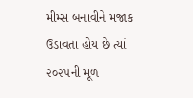મીમ્સ બનાવીને મજાક ઉડાવતા હોય છે ત્યાં ૨૦૨૫ની મૂળ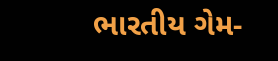ભારતીય ગેમ-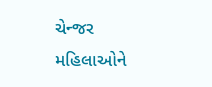ચેન્જર મહિલાઓને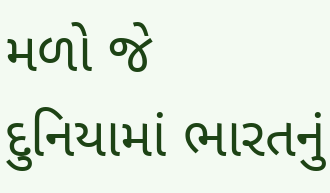મળો જે દુનિયામાં ભારતનું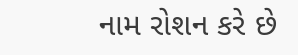નામ રોશન કરે છે